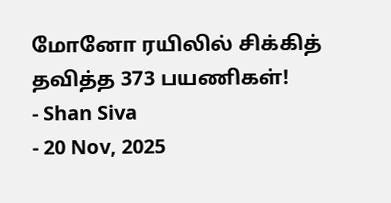மோனோ ரயிலில் சிக்கித் தவித்த 373 பயணிகள்!
- Shan Siva
- 20 Nov, 2025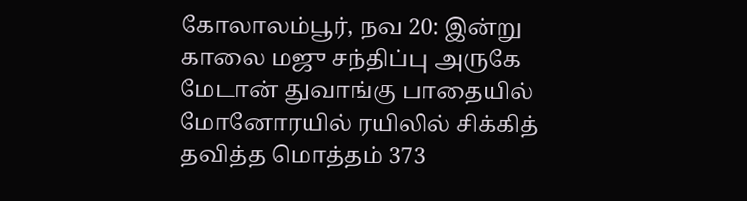கோலாலம்பூர், நவ 20: இன்று காலை மஜு சந்திப்பு அருகே மேடான் துவாங்கு பாதையில் மோனோரயில் ரயிலில் சிக்கித் தவித்த மொத்தம் 373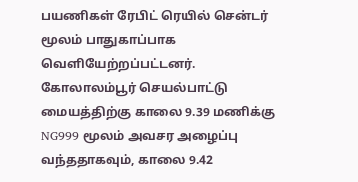பயணிகள் ரேபிட் ரெயில் சென்டர் மூலம் பாதுகாப்பாக வெளியேற்றப்பட்டனர்.
கோலாலம்பூர் செயல்பாட்டு மையத்திற்கு காலை 9.39 மணிக்கு NG999 மூலம் அவசர அழைப்பு வந்ததாகவும், காலை 9.42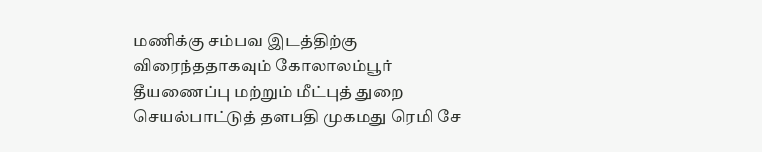மணிக்கு சம்பவ இடத்திற்கு விரைந்ததாகவும் கோலாலம்பூர் தீயணைப்பு மற்றும் மீட்புத் துறை செயல்பாட்டுத் தளபதி முகமது ரெமி சே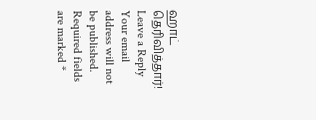ஹாட் தெரிவித்தார்!
Leave a Reply
Your email address will not be published. Required fields are marked *